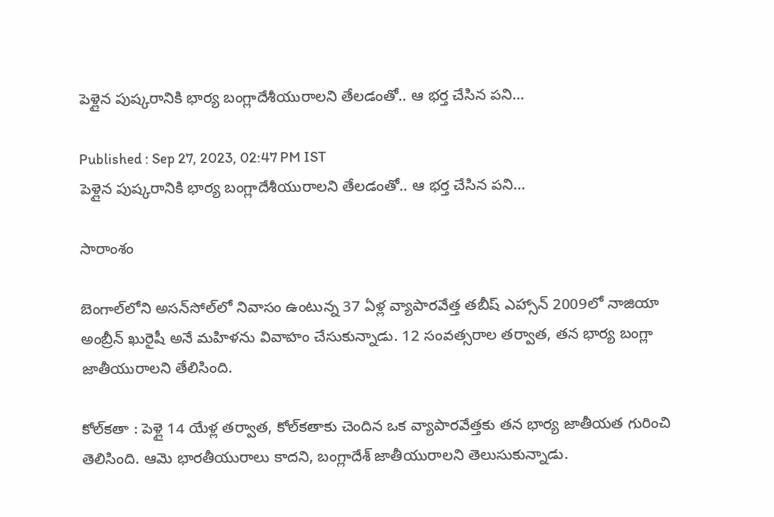పెళ్లైన పుష్కరానికి భార్య బంగ్లాదేశీయురాలని తేలడంతో.. ఆ భర్త చేసిన పని...

Published : Sep 27, 2023, 02:47 PM IST
పెళ్లైన పుష్కరానికి భార్య బంగ్లాదేశీయురాలని తేలడంతో.. ఆ భర్త చేసిన పని...

సారాంశం

బెంగాల్‌లోని అసన్‌సోల్‌లో నివాసం ఉంటున్న 37 ఏళ్ల వ్యాపారవేత్త తబీష్ ఎహ్సాన్ 2009లో నాజియా అంబ్రీన్ ఖురైషీ అనే మహిళను వివాహం చేసుకున్నాడు. 12 సంవత్సరాల తర్వాత, తన భార్య బంగ్లా జాతీయురాలని తేలిసింది.

కోల్‌కతా : పెళ్లై 14 యేళ్ల తర్వాత, కోల్‌కతాకు చెందిన ఒక వ్యాపారవేత్తకు తన భార్య జాతీయత గురించి తెలిసింది. ఆమె భారతీయురాలు కాదని, బంగ్లాదేశ్ జాతీయురాలని తెలుసుకున్నాడు.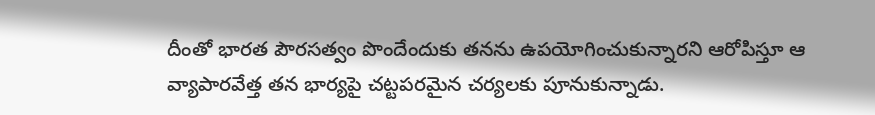దీంతో భారత పౌరసత్వం పొందేందుకు తనను ఉపయోగించుకున్నారని ఆరోపిస్తూ ఆ వ్యాపారవేత్త తన భార్యపై చట్టపరమైన చర్యలకు పూనుకున్నాడు.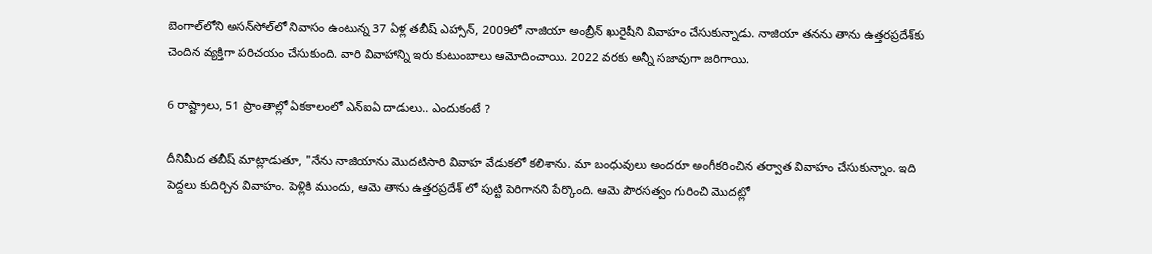బెంగాల్‌లోని అసన్‌సోల్‌లో నివాసం ఉంటున్న 37 ఏళ్ల తబీష్ ఎహ్సాన్, 2009లో నాజియా అంబ్రీన్ ఖురైషీని వివాహం చేసుకున్నాడు. నాజియా తనను తాను ఉత్తరప్రదేశ్‌కు చెందిన వ్యక్తిగా పరిచయం చేసుకుంది. వారి వివాహాన్ని ఇరు కుటుంబాలు ఆమోదించాయి. 2022 వరకు అన్నీ సజావుగా జరిగాయి.

6 రాష్ట్రాలు, 51 ప్రాంతాల్లో ఏకకాలంలో ఎన్ఐఏ దాడులు.. ఎందుకంటే ?

దీనిమీద తబీష్ మాట్లాడుతూ, "నేను నాజియాను మొదటిసారి వివాహ వేడుకలో కలిశాను. మా బంధువులు అందరూ అంగీకరించిన తర్వాత వివాహం చేసుకున్నాం. ఇది పెద్దలు కుదిర్చిన వివాహం. పెళ్లికి ముందు, ఆమె తాను ఉత్తరప్రదేశ్ లో పుట్టి పెరిగానని పేర్కొంది. ఆమె పౌరసత్వం గురించి మొదట్లో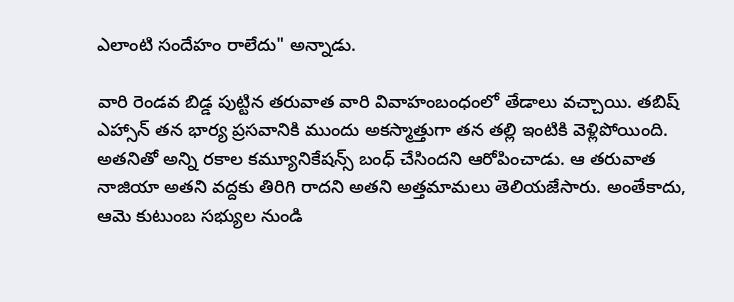ఎలాంటి సందేహం రాలేదు" అన్నాడు.

వారి రెండవ బిడ్డ పుట్టిన తరువాత వారి వివాహంబంధంలో తేడాలు వచ్చాయి. తబిష్ ఎహ్సాన్ తన భార్య ప్రసవానికి ముందు అకస్మాత్తుగా తన తల్లి ఇంటికి వెళ్లిపోయింది. అతనితో అన్ని రకాల కమ్యూనికేషన్స్ బంధ్ చేసిందని ఆరోపించాడు. ఆ తరువాత నాజియా అతని వద్దకు తిరిగి రాదని అతని అత్తమామలు తెలియజేసారు. అంతేకాదు, ఆమె కుటుంబ సభ్యుల నుండి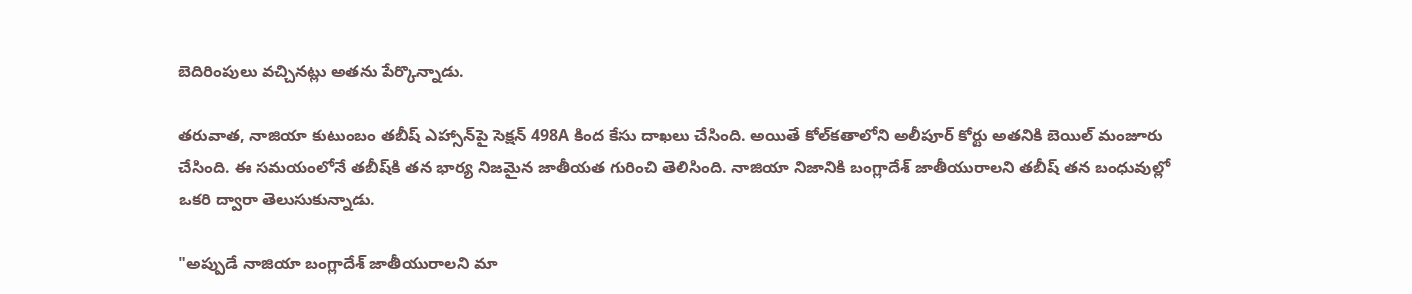బెదిరింపులు వచ్చినట్లు అతను పేర్కొన్నాడు.

తరువాత, నాజియా కుటుంబం తబీష్ ఎహ్సాన్‌పై సెక్షన్ 498A కింద కేసు దాఖలు చేసింది. అయితే కోల్‌కతాలోని అలీపూర్ కోర్టు అతనికి బెయిల్ మంజూరు చేసింది. ఈ సమయంలోనే తబీష్‌కి తన భార్య నిజమైన జాతీయత గురించి తెలిసింది. నాజియా నిజానికి బంగ్లాదేశ్ జాతీయురాలని తబీష్ తన బంధువుల్లో ఒకరి ద్వారా తెలుసుకున్నాడు.

"అప్పుడే నాజియా బంగ్లాదేశ్ జాతీయురాలని మా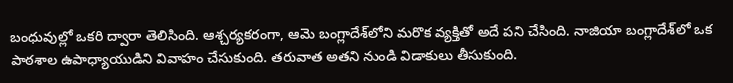బంధువుల్లో ఒకరి ద్వారా తెలిసింది. ఆశ్చర్యకరంగా, ఆమె బంగ్లాదేశ్‌లోని మరొక వ్యక్తితో అదే పని చేసింది. నాజియా బంగ్లాదేశ్‌లో ఒక పాఠశాల ఉపాధ్యాయుడిని వివాహం చేసుకుంది. తరువాత అతని నుండి విడాకులు తీసుకుంది.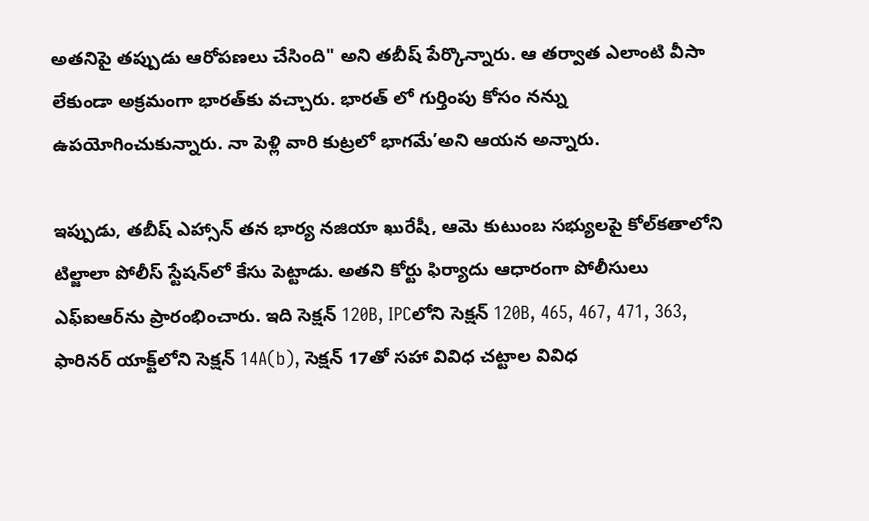అతనిపై తప్పుడు ఆరోపణలు చేసింది" అని తబీష్ పేర్కొన్నారు. ఆ తర్వాత ఎలాంటి వీసా లేకుండా అక్రమంగా భారత్‌కు వచ్చారు. భారత్ లో గుర్తింపు కోసం నన్ను ఉపయోగించుకున్నారు. నా పెళ్లి వారి కుట్రలో భాగమే’అని ఆయన అన్నారు.

ఇప్పుడు, తబీష్ ఎహ్సాన్ తన భార్య నజియా ఖురేషీ, ఆమె కుటుంబ సభ్యులపై కోల్‌కతాలోని టిల్జాలా పోలీస్ స్టేషన్‌లో కేసు పెట్టాడు. అతని కోర్టు ఫిర్యాదు ఆధారంగా పోలీసులు ఎఫ్‌ఐఆర్‌ను ప్రారంభించారు. ఇది సెక్షన్ 120B, IPCలోని సెక్షన్ 120B, 465, 467, 471, 363, ఫారినర్ యాక్ట్‌లోని సెక్షన్ 14A(b), సెక్షన్ 17తో సహా వివిధ చట్టాల వివిధ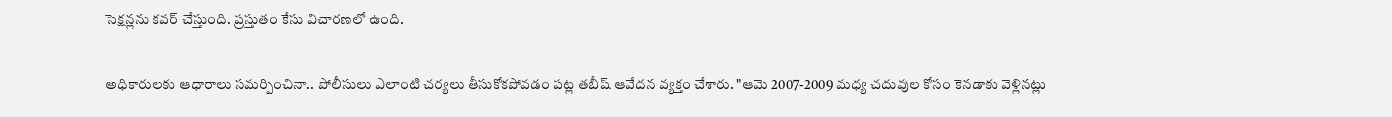సెక్షన్లను కవర్ చేస్తుంది. ప్రస్తుతం కేసు విచారణలో ఉంది.

అధికారులకు ఆధారాలు సమర్పించినా.. పోలీసులు ఎలాంటి చర్యలు తీసుకోకపోవడం పట్ల తబీష్ ఆవేదన వ్యక్తం చేశారు. "ఆమె 2007-2009 మధ్య చదువుల కోసం కెనడాకు వెళ్లినట్లు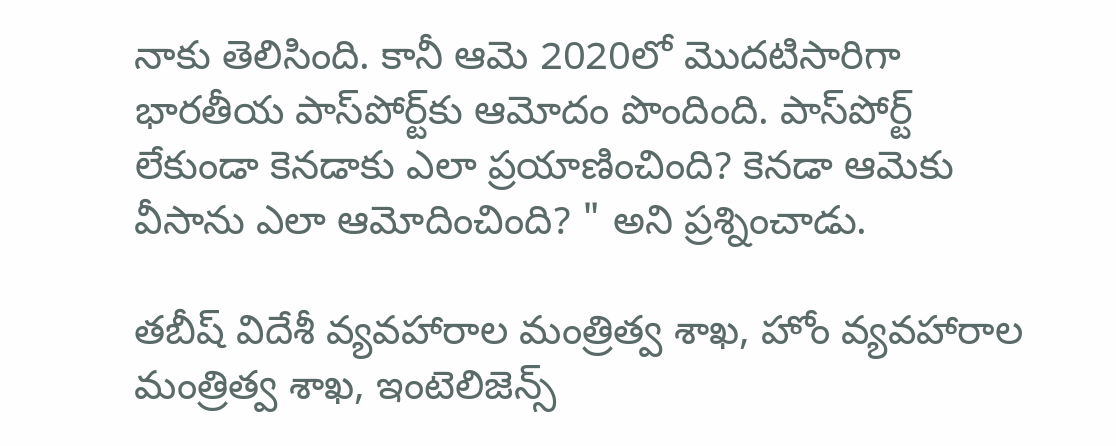నాకు తెలిసింది. కానీ ఆమె 2020లో మొదటిసారిగా భారతీయ పాస్‌పోర్ట్‌కు ఆమోదం పొందింది. పాస్‌పోర్ట్ లేకుండా కెనడాకు ఎలా ప్రయాణించింది? కెనడా ఆమెకు వీసాను ఎలా ఆమోదించింది? " అని ప్రశ్నించాడు.

తబీష్ విదేశీ వ్యవహారాల మంత్రిత్వ శాఖ, హోం వ్యవహారాల మంత్రిత్వ శాఖ, ఇంటెలిజెన్స్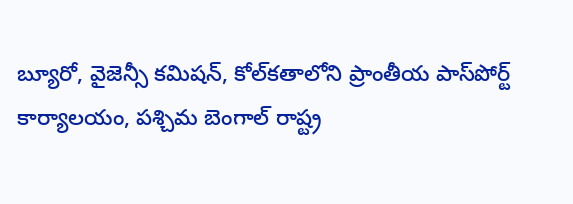బ్యూరో, వైజెన్సీ కమిషన్, కోల్‌కతాలోని ప్రాంతీయ పాస్‌పోర్ట్ కార్యాలయం, పశ్చిమ బెంగాల్ రాష్ట్ర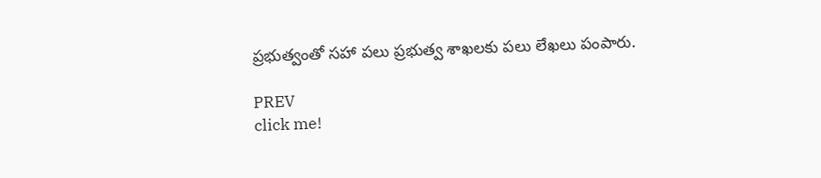ప్రభుత్వంతో సహా పలు ప్రభుత్వ శాఖలకు పలు లేఖలు పంపారు.

PREV
click me!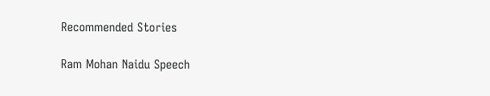Recommended Stories

Ram Mohan Naidu Speech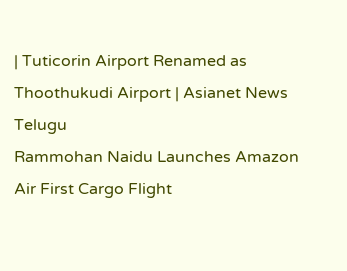| Tuticorin Airport Renamed as Thoothukudi Airport | Asianet News Telugu
Rammohan Naidu Launches Amazon Air First Cargo Flight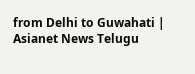from Delhi to Guwahati | Asianet News Telugu